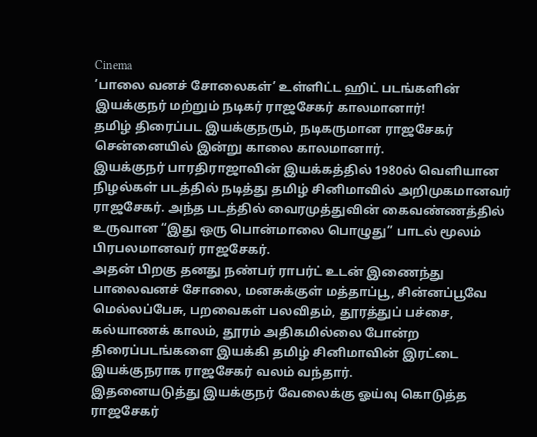Cinema
’பாலை வனச் சோலைகள்’ உள்ளிட்ட ஹிட் படங்களின் இயக்குநர் மற்றும் நடிகர் ராஜசேகர் காலமானார்!
தமிழ் திரைப்பட இயக்குநரும், நடிகருமான ராஜசேகர் சென்னையில் இன்று காலை காலமானார்.
இயக்குநர் பாரதிராஜாவின் இயக்கத்தில் 1980ல் வெளியான நிழல்கள் படத்தில் நடித்து தமிழ் சினிமாவில் அறிமுகமானவர் ராஜசேகர். அந்த படத்தில் வைரமுத்துவின் கைவண்ணத்தில் உருவான “இது ஒரு பொன்மாலை பொழுது” பாடல் மூலம் பிரபலமானவர் ராஜசேகர்.
அதன் பிறகு தனது நண்பர் ராபர்ட் உடன் இணைந்து பாலைவனச் சோலை, மனசுக்குள் மத்தாப்பூ, சின்னப்பூவே மெல்லப்பேசு, பறவைகள் பலவிதம், தூரத்துப் பச்சை, கல்யாணக் காலம், தூரம் அதிகமில்லை போன்ற திரைப்படங்களை இயக்கி தமிழ் சினிமாவின் இரட்டை இயக்குநராக ராஜசேகர் வலம் வந்தார்.
இதனையடுத்து இயக்குநர் வேலைக்கு ஓய்வு கொடுத்த ராஜசேகர்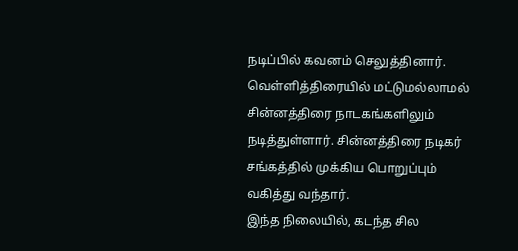நடிப்பில் கவனம் செலுத்தினார். வெள்ளித்திரையில் மட்டுமல்லாமல் சின்னத்திரை நாடகங்களிலும் நடித்துள்ளார். சின்னத்திரை நடிகர் சங்கத்தில் முக்கிய பொறுப்பும் வகித்து வந்தார்.
இந்த நிலையில், கடந்த சில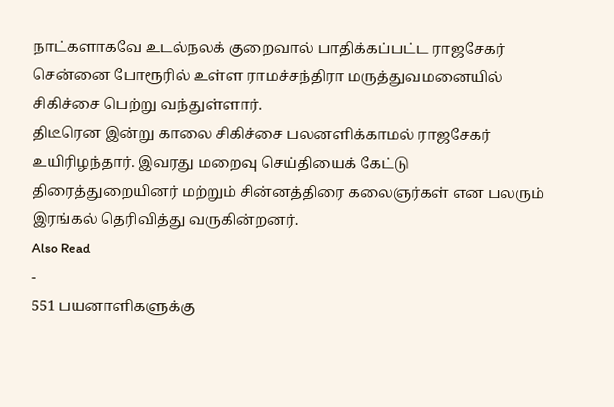நாட்களாகவே உடல்நலக் குறைவால் பாதிக்கப்பட்ட ராஜசேகர் சென்னை போரூரில் உள்ள ராமச்சந்திரா மருத்துவமனையில் சிகிச்சை பெற்று வந்துள்ளார்.
திடீரென இன்று காலை சிகிச்சை பலனளிக்காமல் ராஜசேகர் உயிரிழந்தார். இவரது மறைவு செய்தியைக் கேட்டு திரைத்துறையினர் மற்றும் சின்னத்திரை கலைஞர்கள் என பலரும் இரங்கல் தெரிவித்து வருகின்றனர்.
Also Read
-
551 பயனாளிகளுக்கு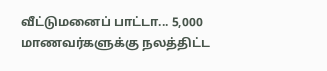வீட்டுமனைப் பாட்டா... 5,000 மாணவர்களுக்கு நலத்திட்ட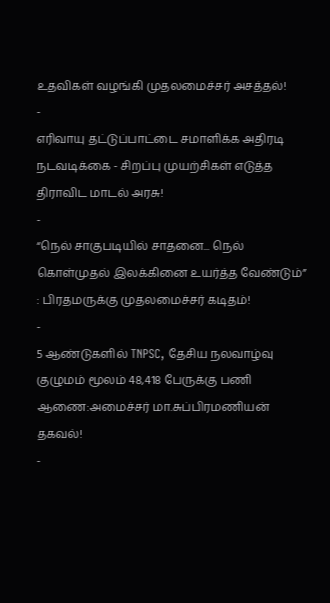உதவிகள் வழங்கி முதலமைச்சர் அசத்தல்!
-
எரிவாயு தட்டுப்பாட்டை சமாளிக்க அதிரடி நடவடிக்கை - சிறப்பு முயற்சிகள் எடுத்த திராவிட மாடல் அரசு!
-
“நெல் சாகுபடியில் சாதனை... நெல் கொள்முதல் இலக்கினை உயர்த்த வேண்டும்” : பிரதமருக்கு முதலமைச்சர் கடிதம்!
-
5 ஆண்டுகளில் TNPSC, தேசிய நலவாழ்வு குழுமம் மூலம் 48,418 பேருக்கு பணி ஆணை:அமைச்சர் மா.சுப்பிரமணியன் தகவல்!
-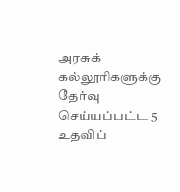அரசுக் கல்லூரிகளுக்கு தேர்வு செய்யப்பட்ட 5 உதவிப்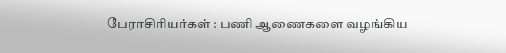பேராசிரியர்கள் : பணி ஆணைகளை வழங்கிய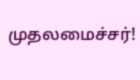முதலமைச்சர்!